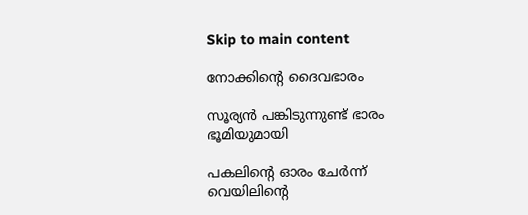Skip to main content

നോക്കിന്റെ ദൈവഭാരം

സൂര്യൻ പങ്കിടുന്നുണ്ട് ഭാരം
ഭൂമിയുമായി

പകലിന്റെ ഓരം ചേർന്ന്
വെയിലിന്റെ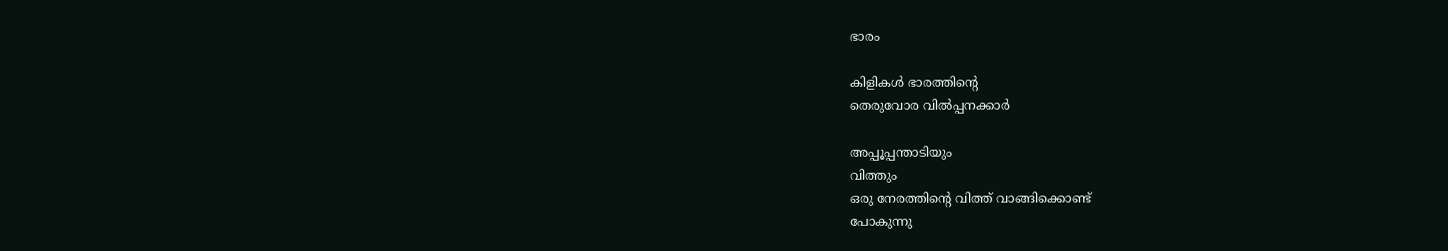ഭാരം

കിളികൾ ഭാരത്തിന്റെ
തെരുവോര വിൽപ്പനക്കാർ

അപ്പൂപ്പന്താടിയും
വിത്തും
ഒരു നേരത്തിന്റെ വിത്ത് വാങ്ങിക്കൊണ്ട്
പോകുന്നു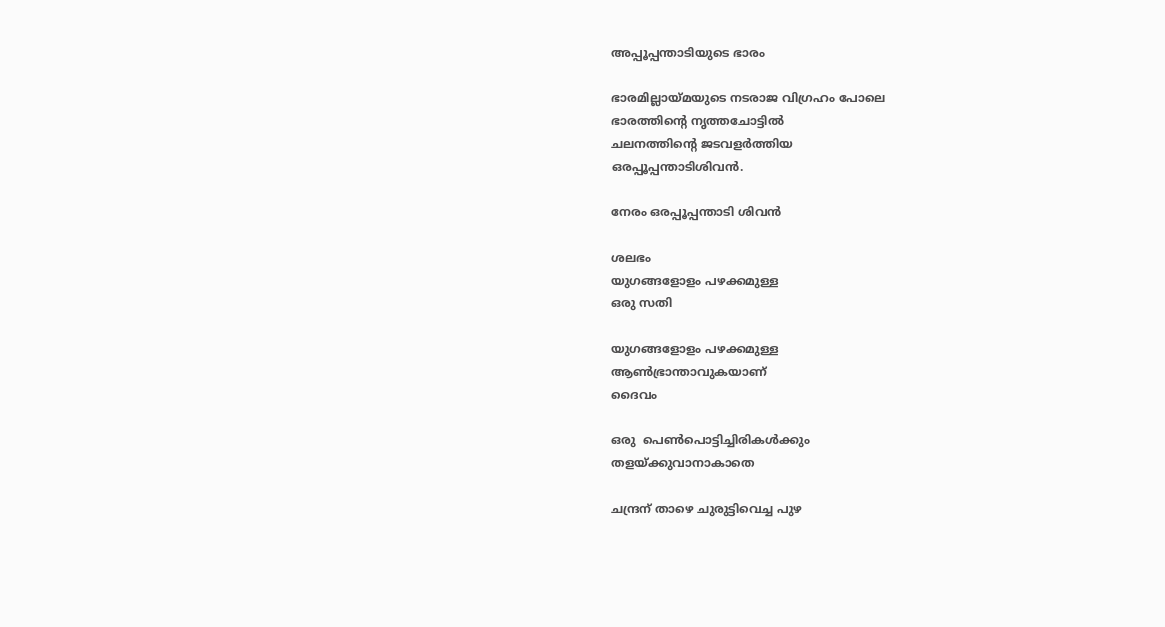അപ്പൂപ്പന്താടിയുടെ ഭാരം

ഭാരമില്ലായ്മയുടെ നടരാജ വിഗ്രഹം പോലെ
ഭാരത്തിന്റെ നൃത്തചോട്ടിൽ
ചലനത്തിന്റെ ജടവളർത്തിയ
ഒരപ്പൂപ്പന്താടിശിവൻ.

നേരം ഒരപ്പൂപ്പന്താടി ശിവൻ

ശലഭം
യുഗങ്ങളോളം പഴക്കമുള്ള
ഒരു സതി

യുഗങ്ങളോളം പഴക്കമുള്ള
ആൺഭ്രാന്താവുകയാണ്
ദൈവം

ഒരു  പെൺപൊട്ടിച്ചിരികൾക്കും
തളയ്ക്കുവാനാകാതെ

ചന്ദ്രന് താഴെ ചുരുട്ടിവെച്ച പുഴ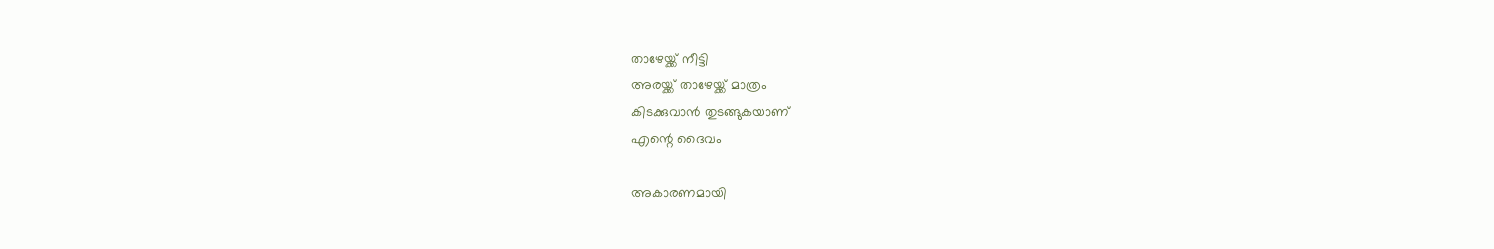താഴേയ്ക്ക് നീട്ടി
അരയ്ക്ക് താഴേയ്ക്ക് മാത്രം
കിടക്കുവാൻ തുടങ്ങുകയാണ്
എന്റെ ദൈവം

അകാരണമായി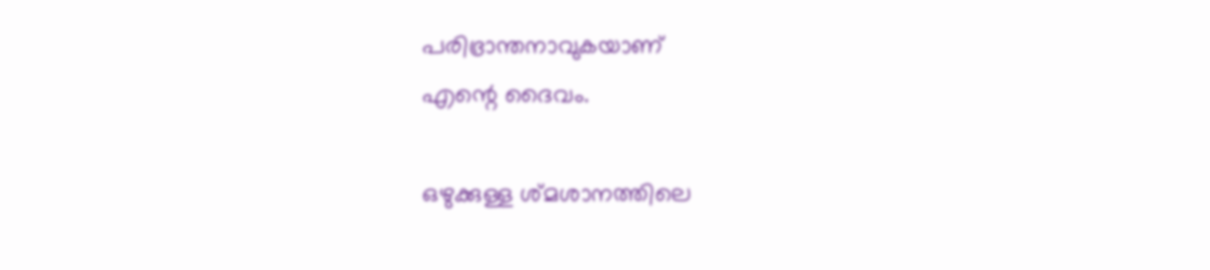പരിഭ്രാന്തനാവുകയാണ്
എന്റെ ദൈവം.

ഒഴുക്കുള്ള ശ്മശാനത്തിലെ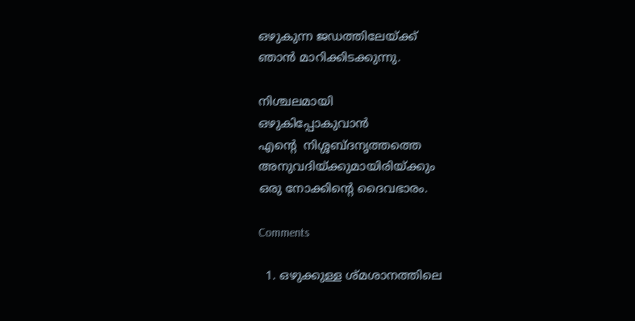ഒഴുകുന്ന ജഡത്തിലേയ്ക്ക്
ഞാൻ മാറിക്കിടക്കുന്നു.

നിശ്ചലമായി
ഒഴുകിപ്പോകുവാൻ
എന്റെ  നിശ്ശബ്ദനൃത്തത്തെ
അനുവദിയ്ക്കുമായിരിയ്ക്കും
ഒരു നോക്കിന്റെ ദൈവഭാരം.

Comments

  1. ഒഴുക്കുള്ള ശ്മശാനത്തിലെ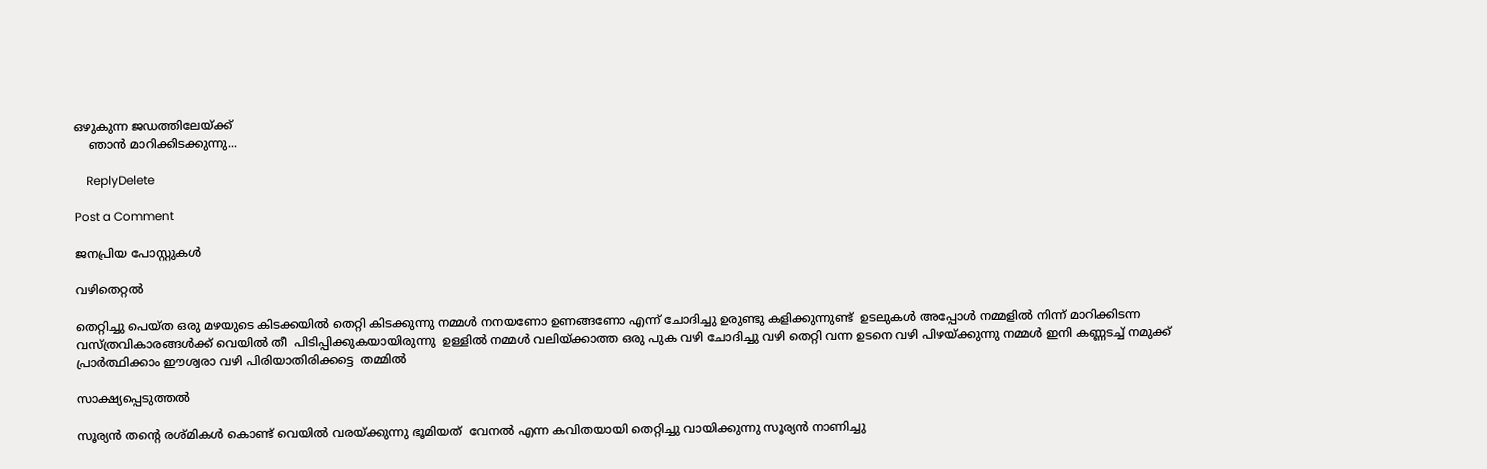ഒഴുകുന്ന ജഡത്തിലേയ്ക്ക്
    ഞാൻ മാറിക്കിടക്കുന്നു...

    ReplyDelete

Post a Comment

ജനപ്രിയ പോസ്റ്റുകൾ

വഴിതെറ്റൽ

തെറ്റിച്ചു പെയ്ത ഒരു മഴയുടെ കിടക്കയിൽ തെറ്റി കിടക്കുന്നു നമ്മൾ നനയണോ ഉണങ്ങണോ എന്ന് ചോദിച്ചു ഉരുണ്ടു കളിക്കുന്നുണ്ട്  ഉടലുകൾ അപ്പോൾ നമ്മളിൽ നിന്ന് മാറിക്കിടന്ന  വസ്ത്രവികാരങ്ങൾക്ക് വെയിൽ തീ  പിടിപ്പിക്കുകയായിരുന്നു  ഉള്ളിൽ നമ്മൾ വലിയ്ക്കാത്ത ഒരു പുക വഴി ചോദിച്ചു വഴി തെറ്റി വന്ന ഉടനെ വഴി പിഴയ്ക്കുന്നു നമ്മൾ ഇനി കണ്ണടച്ച് നമുക്ക് പ്രാർത്ഥിക്കാം ഈശ്വരാ വഴി പിരിയാതിരിക്കട്ടെ  തമ്മിൽ

സാക്ഷ്യപ്പെടുത്തൽ

സൂര്യൻ തന്റെ രശ്മികൾ കൊണ്ട് വെയിൽ വരയ്ക്കുന്നു ഭൂമിയത്  വേനൽ എന്ന കവിതയായി തെറ്റിച്ചു വായിക്കുന്നു സൂര്യൻ നാണിച്ചു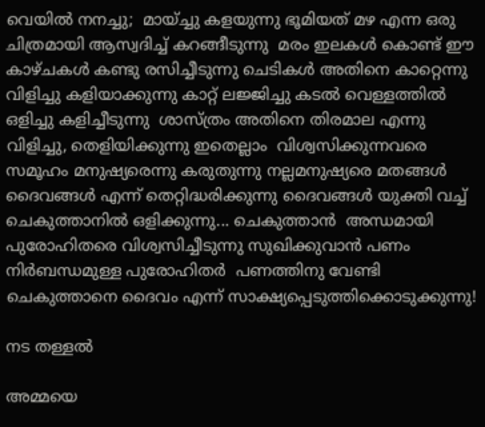വെയിൽ നനച്ചു;  മായ്ച്ചു കളയുന്നു ഭൂമിയത് മഴ എന്ന ഒരു  ചിത്രമായി ആസ്വദിച്ച് കറങ്ങീടുന്നു  മരം ഇലകൾ കൊണ്ട് ഈ കാഴ്ചകൾ കണ്ടു രസിച്ചീടുന്നു ചെടികൾ അതിനെ കാറ്റെന്നു വിളിച്ചു കളിയാക്കുന്നു കാറ്റ് ലജ്ജിച്ചു കടൽ വെള്ളത്തിൽ ഒളിച്ചു കളിച്ചീടുന്നു  ശാസ്ത്രം അതിനെ തിരമാല എന്നു വിളിച്ചു, തെളിയിക്കുന്നു ഇതെല്ലാം  വിശ്വസിക്കുന്നവരെ സമൂഹം മനുഷ്യരെന്നു കരുതുന്നു നല്ലമനുഷ്യരെ മതങ്ങൾ ദൈവങ്ങൾ എന്ന് തെറ്റിദ്ധരിക്കുന്നു ദൈവങ്ങൾ യുക്തി വച്ച് ചെകുത്താനിൽ ഒളിക്കുന്നു... ചെകുത്താൻ  അന്ധമായി പുരോഹിതരെ വിശ്വസിച്ചീടുന്നു സുഖിക്കുവാൻ പണം നിർബന്ധമുള്ള പുരോഹിതർ  പണത്തിനു വേണ്ടി ചെകുത്താനെ ദൈവം എന്ന് സാക്ഷ്യപ്പെടുത്തിക്കൊടുക്കുന്നു!

നട തള്ളൽ

അമ്മയെ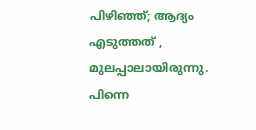പിഴിഞ്ഞ്; ആദ്യം എടുത്തത്‌ , മുലപ്പാലായിരുന്നു. പിന്നെ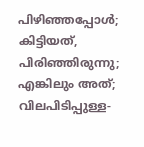പിഴിഞ്ഞപ്പോൾ; കിട്ടിയത്, പിരിഞ്ഞിരുന്നു; എങ്കിലും അത്; വിലപിടിപ്പുള്ള-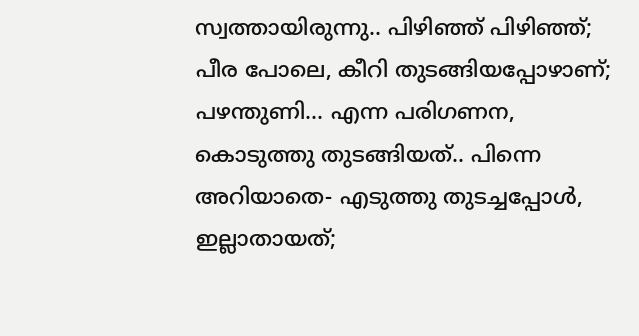സ്വത്തായിരുന്നു.. പിഴിഞ്ഞ് പിഴിഞ്ഞ്; പീര പോലെ, കീറി തുടങ്ങിയപ്പോഴാണ്; പഴന്തുണി... എന്ന പരിഗണന, കൊടുത്തു തുടങ്ങിയത്.. പിന്നെ അറിയാതെ- എടുത്തു തുടച്ചപ്പോൾ, ഇല്ലാതായത്;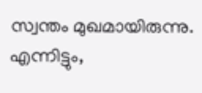സ്വന്തം മുഖമായിരുന്നു. എന്നിട്ടും,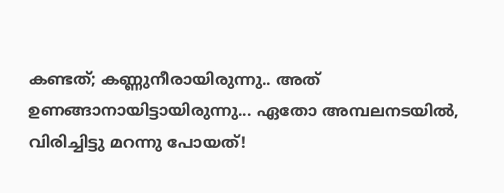കണ്ടത്; കണ്ണുനീരായിരുന്നു.. അത് ഉണങ്ങാനായിട്ടായിരുന്നു... ഏതോ അമ്പലനടയിൽ, വിരിച്ചിട്ടു മറന്നു പോയത്!